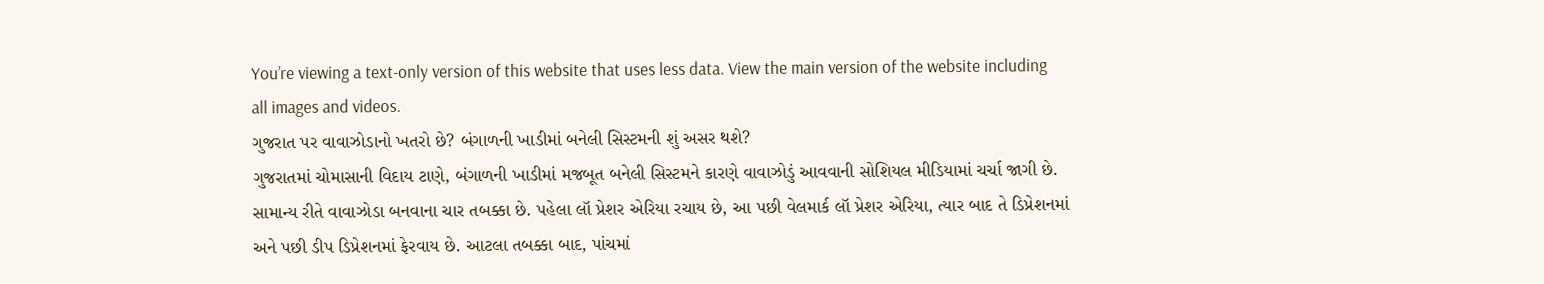You’re viewing a text-only version of this website that uses less data. View the main version of the website including all images and videos.
ગુજરાત પર વાવાઝોડાનો ખતરો છે? બંગાળની ખાડીમાં બનેલી સિસ્ટમની શું અસર થશે?
ગુજરાતમાં ચોમાસાની વિદાય ટાણે, બંગાળની ખાડીમાં મજબૂત બનેલી સિસ્ટમને કારણે વાવાઝોડું આવવાની સોશિયલ મીડિયામાં ચર્ચા જાગી છે.
સામાન્ય રીતે વાવાઝોડા બનવાના ચાર તબક્કા છે. પહેલા લૉ પ્રેશર એરિયા રચાય છે, આ પછી વેલમાર્ક લૉ પ્રેશર એરિયા, ત્યાર બાદ તે ડિપ્રેશનમાં અને પછી ડીપ ડિપ્રેશનમાં ફેરવાય છે. આટલા તબક્કા બાદ, પાંચમાં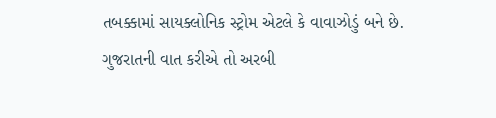તબક્કામાં સાયક્લોનિક સ્ટ્રોમ એટલે કે વાવાઝોડું બને છે.
ગુજરાતની વાત કરીએ તો અરબી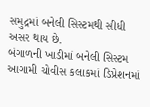સમુદ્રમાં બનેલી સિસ્ટમથી સીધી અસર થાય છે.
બંગાળની ખાડીમાં બનેલી સિસ્ટમ આગામી ચોવીસ કલાકમાં ડિપ્રેશનમાં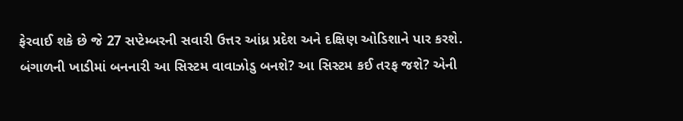ફેરવાઈ શકે છે જે 27 સપ્ટેમ્બરની સવારી ઉત્તર આંધ્ર પ્રદેશ અને દક્ષિણ ઓડિશાને પાર કરશે.
બંગાળની ખાડીમાં બનનારી આ સિસ્ટમ વાવાઝોડુ બનશે? આ સિસ્ટમ કઈ તરફ જશે? એની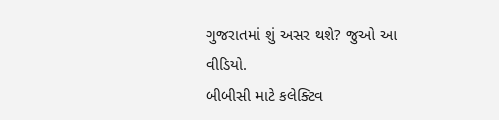ગુજરાતમાં શું અસર થશે? જુઓ આ વીડિયો.
બીબીસી માટે કલેક્ટિવ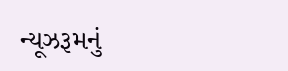ન્યૂઝરૂમનું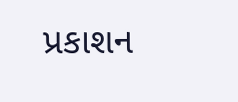પ્રકાશન